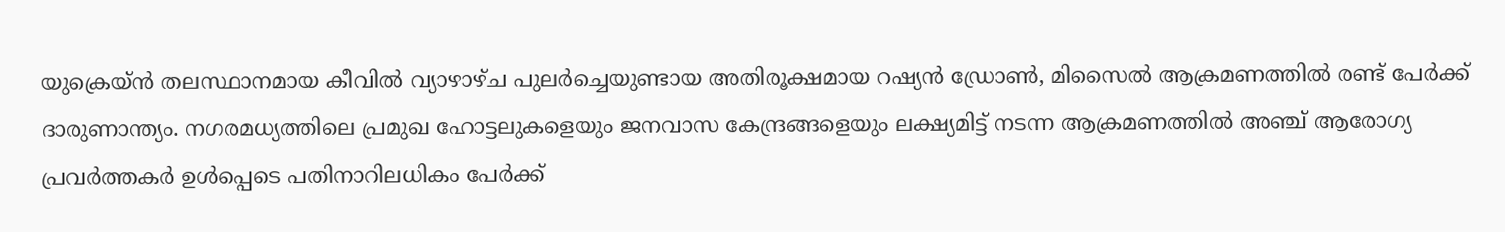യുക്രെയ്ൻ തലസ്ഥാനമായ കീവിൽ വ്യാഴാഴ്ച പുലർച്ചെയുണ്ടായ അതിരൂക്ഷമായ റഷ്യൻ ഡ്രോൺ, മിസൈൽ ആക്രമണത്തിൽ രണ്ട് പേർക്ക് ദാരുണാന്ത്യം. നഗരമധ്യത്തിലെ പ്രമുഖ ഹോട്ടലുകളെയും ജനവാസ കേന്ദ്രങ്ങളെയും ലക്ഷ്യമിട്ട് നടന്ന ആക്രമണത്തിൽ അഞ്ച് ആരോഗ്യ പ്രവർത്തകർ ഉൾപ്പെടെ പതിനാറിലധികം പേർക്ക്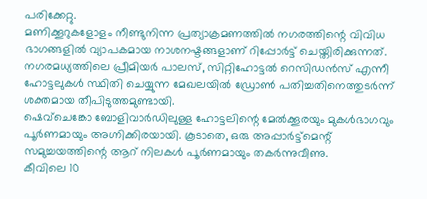പരിക്കേറ്റു.
മണിക്കൂറുകളോളം നീണ്ടുനിന്ന പ്രത്യാക്രമണത്തിൽ നഗരത്തിന്റെ വിവിധ ഭാഗങ്ങളിൽ വ്യാപകമായ നാശനഷ്ടങ്ങളാണ് റിപ്പോർട്ട് ചെയ്തിരിക്കുന്നത്. നഗരമധ്യത്തിലെ പ്രീമിയർ പാലസ്, സിറ്റിഹോട്ടൽ റെസിഡൻസ് എന്നീ ഹോട്ടലുകൾ സ്ഥിതി ചെയ്യുന്ന മേഖലയിൽ ഡ്രോൺ പതിച്ചതിനെത്തുടർന്ന് ശക്തമായ തീപിടുത്തമുണ്ടായി.
ഷെവ്ചെങ്കോ ബോളിവാർഡിലുള്ള ഹോട്ടലിന്റെ മേൽക്കൂരയും മുകൾഭാഗവും പൂർണമായും അഗ്നിക്കിരയായി. കൂടാതെ, ഒരു അപ്പാർട്ട്മെന്റ് സമുച്ചയത്തിന്റെ ആറ് നിലകൾ പൂർണമായും തകർന്നുവീണു.
കീവിലെ 10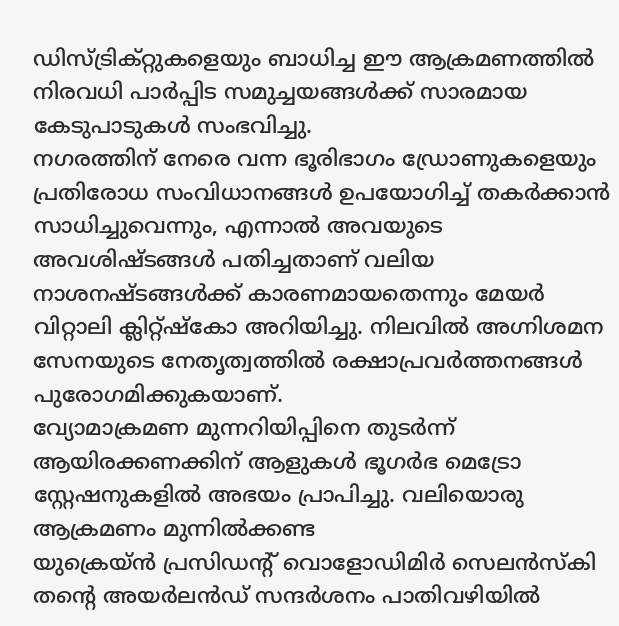ഡിസ്ട്രിക്റ്റുകളെയും ബാധിച്ച ഈ ആക്രമണത്തിൽ നിരവധി പാർപ്പിട സമുച്ചയങ്ങൾക്ക് സാരമായ കേടുപാടുകൾ സംഭവിച്ചു.
നഗരത്തിന് നേരെ വന്ന ഭൂരിഭാഗം ഡ്രോണുകളെയും പ്രതിരോധ സംവിധാനങ്ങൾ ഉപയോഗിച്ച് തകർക്കാൻ സാധിച്ചുവെന്നും, എന്നാൽ അവയുടെ അവശിഷ്ടങ്ങൾ പതിച്ചതാണ് വലിയ നാശനഷ്ടങ്ങൾക്ക് കാരണമായതെന്നും മേയർ വിറ്റാലി ക്ലിറ്റ്ഷ്കോ അറിയിച്ചു. നിലവിൽ അഗ്നിശമന സേനയുടെ നേതൃത്വത്തിൽ രക്ഷാപ്രവർത്തനങ്ങൾ പുരോഗമിക്കുകയാണ്.
വ്യോമാക്രമണ മുന്നറിയിപ്പിനെ തുടർന്ന് ആയിരക്കണക്കിന് ആളുകൾ ഭൂഗർഭ മെട്രോ സ്റ്റേഷനുകളിൽ അഭയം പ്രാപിച്ചു. വലിയൊരു ആക്രമണം മുന്നിൽക്കണ്ട
യുക്രെയ്ൻ പ്രസിഡന്റ് വൊളോഡിമിർ സെലൻസ്കി തന്റെ അയർലൻഡ് സന്ദർശനം പാതിവഴിയിൽ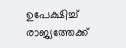ഉപേക്ഷിച്ച് രാജ്യത്തേക്ക്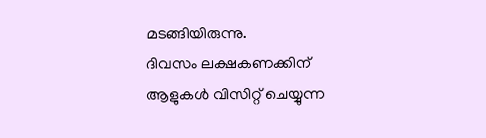മടങ്ങിയിരുന്നു.
ദിവസം ലക്ഷകണക്കിന് ആളുകൾ വിസിറ്റ് ചെയ്യുന്ന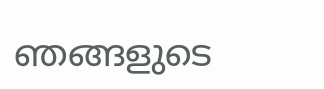ഞങ്ങളുടെ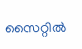സൈറ്റിൽ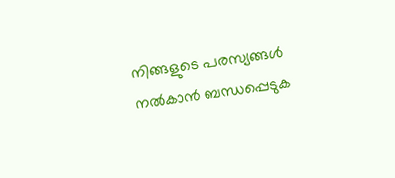നിങ്ങളുടെ പരസ്യങ്ങൾ നൽകാൻ ബന്ധപ്പെടുക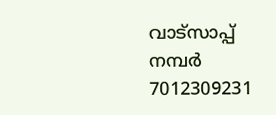വാട്സാപ്പ് നമ്പർ 7012309231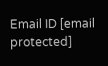Email ID [email protected]